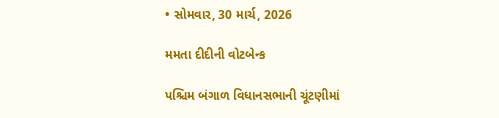• સોમવાર, 30 માર્ચ, 2026

મમતા દીદીની વોટબેન્ક

પશ્ચિમ બંગાળ વિધાનસભાની ચૂંટણીમાં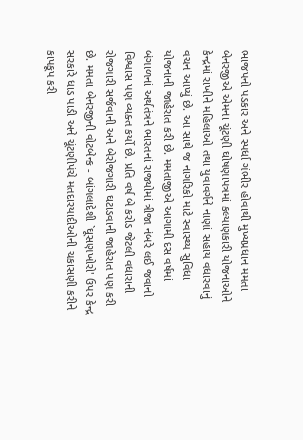ભાજપનો પડકાર અને સ્પર્ધા ગંભીર હોવાથી મુખ્યપ્રધાન મમતા બેનરજીએ એમના ચૂંટણી ઘોષણાપત્રમાં કલ્યાણકારી યોજનાઓને કેન્દ્રમાં રાખીને મહિલાઓ તથા યુવાવર્ગને નાણાં સહાય વધારવાનું વચન આપ્યું છે. આ સાથે જ નાગરિકો માટે સ્વાસ્થ્ય સુવિધા યોજનાની જાહેરાત કરી છે. મમતાજીએ આગામી દસ વર્ષમાં બંગાળનાં અર્થતંત્રને ભારતનાં રાજ્યોમાં ત્રીજા નંબરે લઈ જવાનો વિશ્વાસ પણ વ્યક્ત કર્યો છે. પ્રતિ વર્ષ બે કરોડ જેટલી વધારાની રોજગારી સર્જવાની અને બેરોજગારી ઘટાડવાની જાહેરાત પણ કરી છે. મમતા બેનરજીની વોટબેન્ક - બાંગલાદેશી `ઘૂસણખોરો' ઉપર કેન્દ્ર સરકારે ધાડ પાડી અને ચૂંટણીપંચે મતદારયાદીઓની ચકાસણી કરીને કાપકૂપ કરી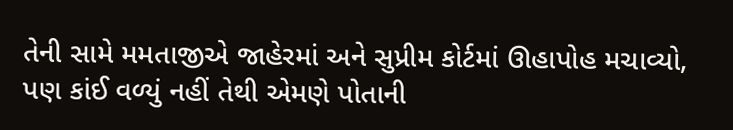તેની સામે મમતાજીએ જાહેરમાં અને સુપ્રીમ કોર્ટમાં ઊહાપોહ મચાવ્યો, પણ કાંઈ વળ્યું નહીં તેથી એમણે પોતાની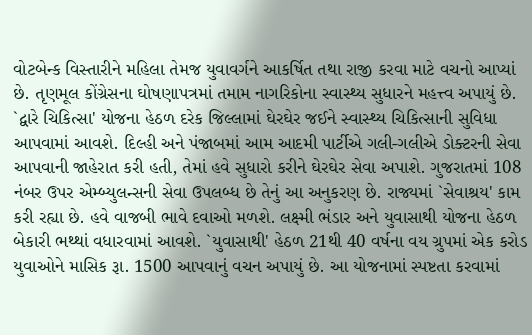વોટબેન્ક વિસ્તારીને મહિલા તેમજ યુવાવર્ગને આકર્ષિત તથા રાજી કરવા માટે વચનો આપ્યાં છે. તૃણમૂલ કોંગ્રેસના ઘોષણાપત્રમાં તમામ નાગરિકોના સ્વાસ્થ્ય સુધારને મહત્ત્વ અપાયું છે. `દ્વારે ચિકિત્સા' યોજના હેઠળ દરેક જિલ્લામાં ઘેરઘેર જઈને સ્વાસ્થ્ય ચિકિત્સાની સુવિધા આપવામાં આવશે. દિલ્હી અને પંજાબમાં આમ આદમી પાર્ટીએ ગલી-ગલીએ ડોક્ટરની સેવા આપવાની જાહેરાત કરી હતી, તેમાં હવે સુધારો કરીને ઘેરઘેર સેવા અપાશે. ગુજરાતમાં 108 નંબર ઉપર એમ્બ્યુલન્સની સેવા ઉપલબ્ધ છે તેનું આ અનુકરણ છે. રાજ્યમાં `સેવાશ્રય' કામ કરી રહ્યા છે. હવે વાજબી ભાવે દવાઓ મળશે. લક્ષ્મી ભંડાર અને યુવાસાથી યોજના હેઠળ બેકારી ભથ્થાં વધારવામાં આવશે. `યુવાસાથી' હેઠળ 21થી 40 વર્ષના વય ગ્રુપમાં એક કરોડ યુવાઓને માસિક રૂા. 1500 આપવાનું વચન અપાયું છે. આ યોજનામાં સ્પષ્ટતા કરવામાં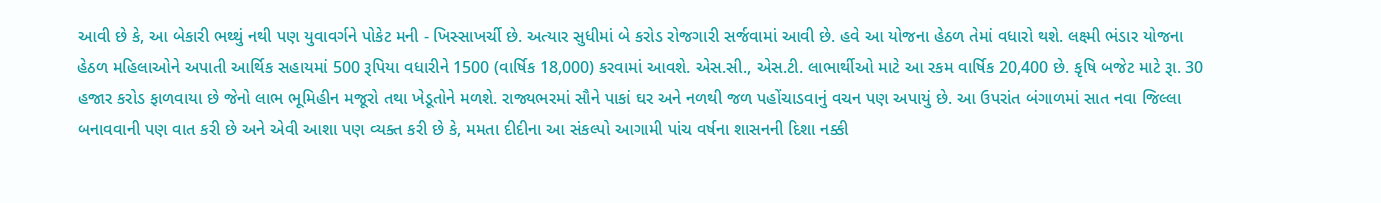આવી છે કે, આ બેકારી ભથ્થું નથી પણ યુવાવર્ગને પોકેટ મની - ખિસ્સાખર્ચી છે. અત્યાર સુધીમાં બે કરોડ રોજગારી સર્જવામાં આવી છે. હવે આ યોજના હેઠળ તેમાં વધારો થશે. લક્ષ્મી ભંડાર યોજના હેઠળ મહિલાઓને અપાતી આર્થિક સહાયમાં 500 રૂપિયા વધારીને 1500 (વાર્ષિક 18,000) કરવામાં આવશે. એસ.સી., એસ.ટી. લાભાર્થીઓ માટે આ રકમ વાર્ષિક 20,400 છે. કૃષિ બજેટ માટે રૂા. 30 હજાર કરોડ ફાળવાયા છે જેનો લાભ ભૂમિહીન મજૂરો તથા ખેડૂતોને મળશે. રાજ્યભરમાં સૌને પાકાં ઘર અને નળથી જળ પહોંચાડવાનું વચન પણ અપાયું છે. આ ઉપરાંત બંગાળમાં સાત નવા જિલ્લા બનાવવાની પણ વાત કરી છે અને એવી આશા પણ વ્યક્ત કરી છે કે, મમતા દીદીના આ સંકલ્પો આગામી પાંચ વર્ષના શાસનની દિશા નક્કી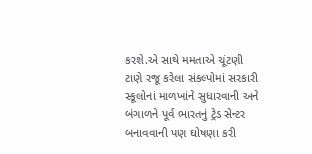કરશે.એ સાથે મમતાએ ચૂંટણી ટાણે રજૂ કરેલા સંકલ્પોમાં સરકારી સ્કૂલોનાં માળખાંને સુધારવાની અને બંગાળને પૂર્વ ભારતનું ટ્રેડ સેન્ટર બનાવવાની પણ ઘોષણા કરી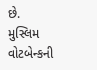છે.  મુસ્લિમ વોટબેન્કની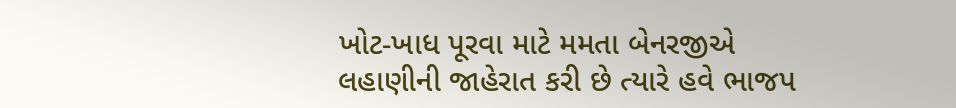ખોટ-ખાધ પૂરવા માટે મમતા બેનરજીએ લહાણીની જાહેરાત કરી છે ત્યારે હવે ભાજપ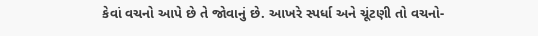કેવાં વચનો આપે છે તે જોવાનું છે. આખરે સ્પર્ધા અને ચૂંટણી તો વચનો-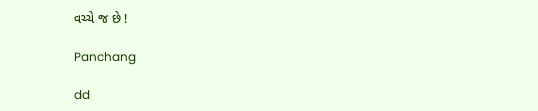વચ્ચે જ છે !

Panchang

dd